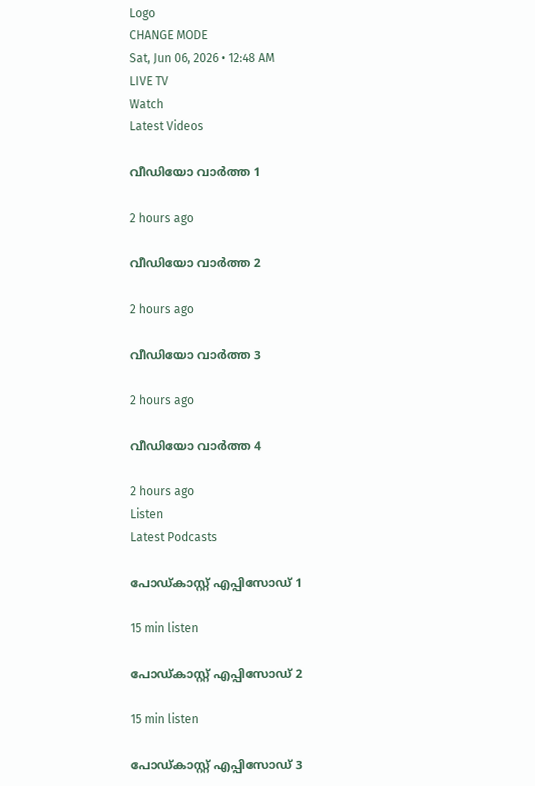Logo
CHANGE MODE
Sat, Jun 06, 2026 • 12:48 AM
LIVE TV
Watch
Latest Videos

വീഡിയോ വാർത്ത 1

2 hours ago

വീഡിയോ വാർത്ത 2

2 hours ago

വീഡിയോ വാർത്ത 3

2 hours ago

വീഡിയോ വാർത്ത 4

2 hours ago
Listen
Latest Podcasts

പോഡ്കാസ്റ്റ് എപ്പിസോഡ് 1

15 min listen

പോഡ്കാസ്റ്റ് എപ്പിസോഡ് 2

15 min listen

പോഡ്കാസ്റ്റ് എപ്പിസോഡ് 3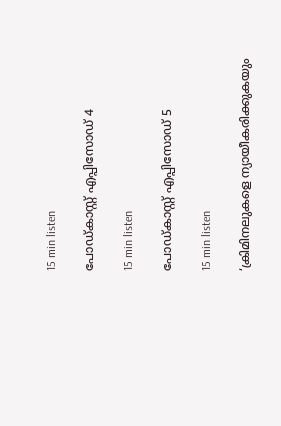15 min listen

പോഡ്കാസ്റ്റ് എപ്പിസോഡ് 4

15 min listen

പോഡ്കാസ്റ്റ് എപ്പിസോഡ് 5

15 min listen

‘ക്രിമിനലുകളെ ന്യായീകരിക്കുകയും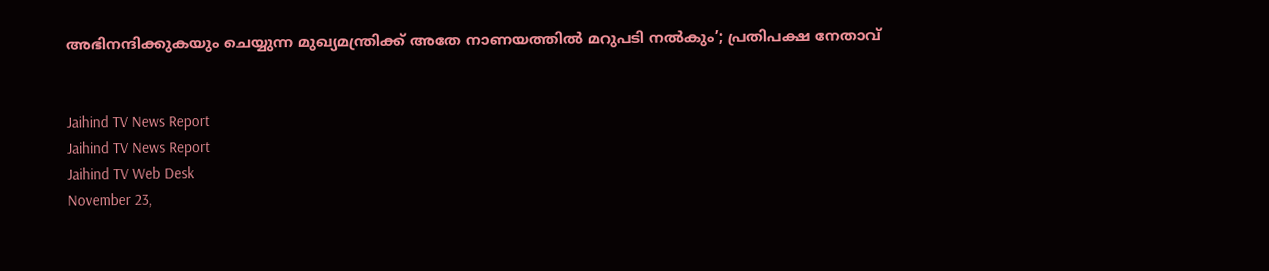അഭിനന്ദിക്കുകയും ചെയ്യുന്ന മുഖ്യമന്ത്രിക്ക് അതേ നാണയത്തില്‍ മറുപടി നല്‍കും’; പ്രതിപക്ഷ നേതാവ്


Jaihind TV News Report
Jaihind TV News Report
Jaihind TV Web Desk
November 23,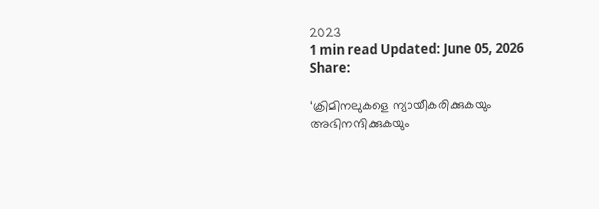2023
1 min read Updated: June 05, 2026
Share:

‘ക്രിമിനലുകളെ ന്യായീകരിക്കുകയും അഭിനന്ദിക്കുകയും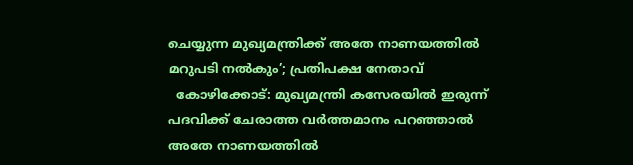ചെയ്യുന്ന മുഖ്യമന്ത്രിക്ക് അതേ നാണയത്തില്‍ മറുപടി നല്‍കും’; പ്രതിപക്ഷ നേതാവ്
  കോഴിക്കോട്: മുഖ്യമന്ത്രി കസേരയില്‍ ഇരുന്ന് പദവിക്ക് ചേരാത്ത വര്‍ത്തമാനം പറഞ്ഞാല്‍ അതേ നാണയത്തില്‍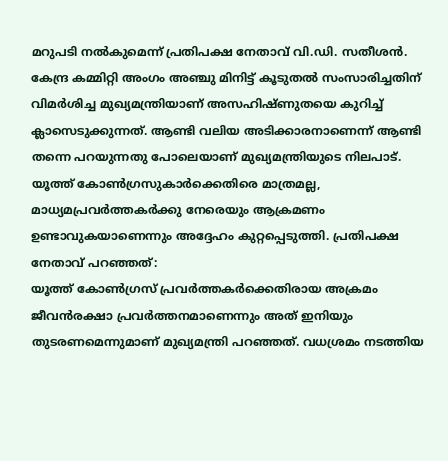മറുപടി നല്‍കുമെന്ന് പ്രതിപക്ഷ നേതാവ് വി.ഡി. സതീശന്‍. കേന്ദ്ര കമ്മിറ്റി അംഗം അഞ്ചു മിനിട്ട് കൂടുതല്‍ സംസാരിച്ചതിന് വിമര്‍ശിച്ച മുഖ്യമന്ത്രിയാണ് അസഹിഷ്ണുതയെ കുറിച്ച് ക്ലാസെടുക്കുന്നത്. ആണ്ടി വലിയ അടിക്കാരനാണെന്ന് ആണ്ടി തന്നെ പറയുന്നതു പോലെയാണ് മുഖ്യമന്ത്രിയുടെ നിലപാട്. യൂത്ത് കോണ്‍ഗ്രസുകാർക്കെതിരെ മാത്രമല്ല, മാധ്യമപ്രവർത്തകർക്കു നേരെയും ആക്രമണം ഉണ്ടാവുകയാണെന്നും അദ്ദേഹം കുറ്റപ്പെടുത്തി. പ്രതിപക്ഷ നേതാവ് പറഞ്ഞത്:
യൂത്ത് കോണ്‍ഗ്രസ് പ്രവര്‍ത്തകര്‍ക്കെതിരായ അക്രമം ജീവന്‍രക്ഷാ പ്രവര്‍ത്തനമാണെന്നും അത് ഇനിയും തുടരണമെന്നുമാണ് മുഖ്യമന്ത്രി പറഞ്ഞത്. വധശ്രമം നടത്തിയ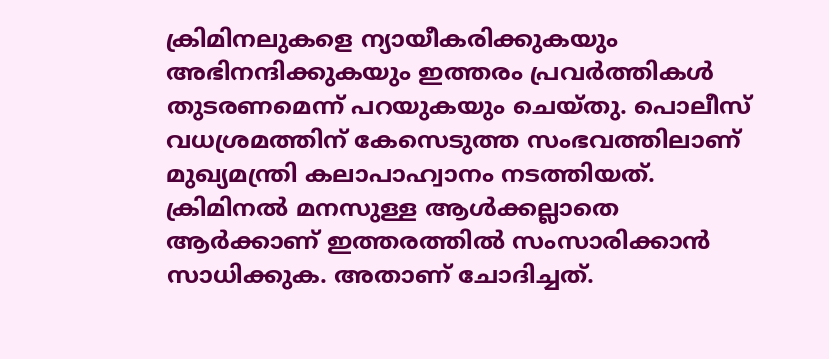ക്രിമിനലുകളെ ന്യായീകരിക്കുകയും അഭിനന്ദിക്കുകയും ഇത്തരം പ്രവര്‍ത്തികള്‍ തുടരണമെന്ന് പറയുകയും ചെയ്തു. പൊലീസ് വധശ്രമത്തിന് കേസെടുത്ത സംഭവത്തിലാണ് മുഖ്യമന്ത്രി കലാപാഹ്വാനം നടത്തിയത്. ക്രിമിനല്‍ മനസുള്ള ആള്‍ക്കല്ലാതെ ആര്‍ക്കാണ് ഇത്തരത്തില്‍ സംസാരിക്കാന്‍ സാധിക്കുക. അതാണ് ചോദിച്ചത്.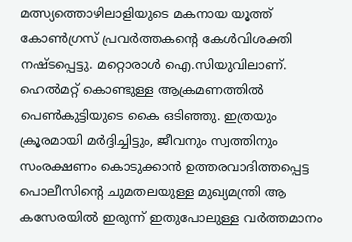മത്സ്യത്തൊഴിലാളിയുടെ മകനായ യൂത്ത് കോണ്‍ഗ്രസ് പ്രവര്‍ത്തകന്റെ കേള്‍വിശക്തി നഷ്ടപ്പെട്ടു. മറ്റൊരാള്‍ ഐ.സിയുവിലാണ്. ഹെല്‍മറ്റ് കൊണ്ടുള്ള ആക്രമണത്തില്‍ പെണ്‍കുട്ടിയുടെ കൈ ഒടിഞ്ഞു. ഇത്രയും ക്രൂരമായി മര്‍ദ്ദിച്ചിട്ടും, ജീവനും സ്വത്തിനും സംരക്ഷണം കൊടുക്കാന്‍ ഉത്തരവാദിത്തപ്പെട്ട പൊലീസിന്റെ ചുമതലയുള്ള മുഖ്യമന്ത്രി ആ കസേരയില്‍ ഇരുന്ന് ഇതുപോലുള്ള വര്‍ത്തമാനം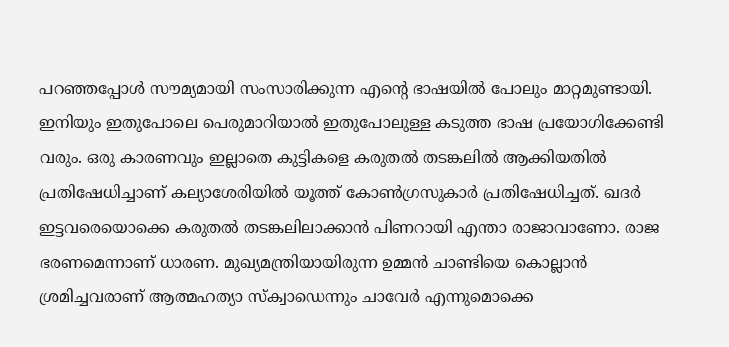പറഞ്ഞപ്പോള്‍ സൗമ്യമായി സംസാരിക്കുന്ന എന്റെ ഭാഷയില്‍ പോലും മാറ്റമുണ്ടായി. ഇനിയും ഇതുപോലെ പെരുമാറിയാല്‍ ഇതുപോലുള്ള കടുത്ത ഭാഷ പ്രയോഗിക്കേണ്ടി വരും. ഒരു കാരണവും ഇല്ലാതെ കുട്ടികളെ കരുതല്‍ തടങ്കലില്‍ ആക്കിയതില്‍ പ്രതിഷേധിച്ചാണ് കല്യാശേരിയില്‍ യൂത്ത് കോണ്‍ഗ്രസുകാര്‍ പ്രതിഷേധിച്ചത്. ഖദര്‍ ഇട്ടവരെയൊക്കെ കരുതല്‍ തടങ്കലിലാക്കാന്‍ പിണറായി എന്താ രാജാവാണോ. രാജ ഭരണമെന്നാണ് ധാരണ. മുഖ്യമന്ത്രിയായിരുന്ന ഉമ്മന്‍ ചാണ്ടിയെ കൊല്ലാന്‍ ശ്രമിച്ചവരാണ് ആത്മഹത്യാ സ്‌ക്വാഡെന്നും ചാവേര്‍ എന്നുമൊക്കെ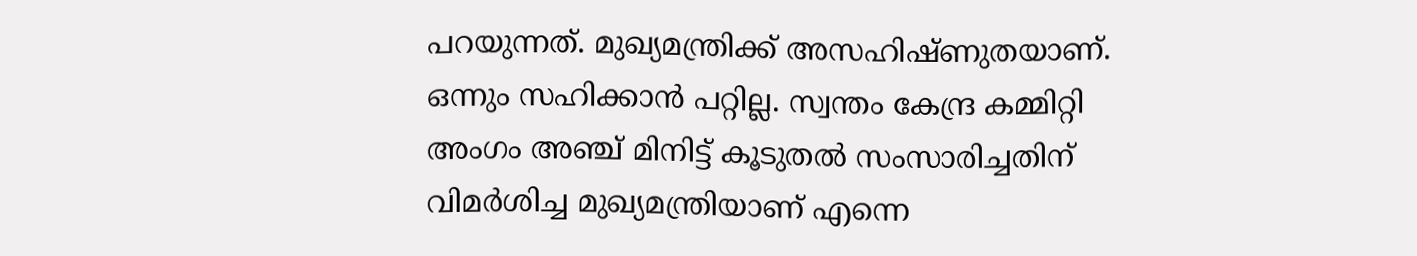പറയുന്നത്. മുഖ്യമന്ത്രിക്ക് അസഹിഷ്ണുതയാണ്. ഒന്നും സഹിക്കാന്‍ പറ്റില്ല. സ്വന്തം കേന്ദ്ര കമ്മിറ്റി അംഗം അഞ്ച് മിനിട്ട് കൂടുതല്‍ സംസാരിച്ചതിന് വിമര്‍ശിച്ച മുഖ്യമന്ത്രിയാണ് എന്നെ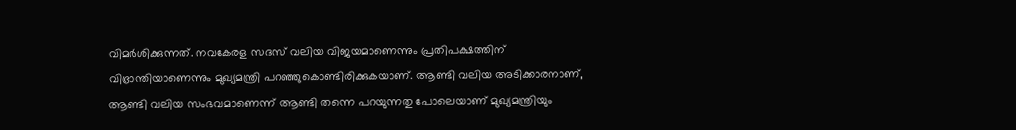വിമര്‍ശിക്കുന്നത്. നവകേരള സദസ് വലിയ വിജയമാണെന്നും പ്രതിപക്ഷത്തിന് വിഭ്രാന്തിയാണെന്നും മുഖ്യമന്ത്രി പറഞ്ഞുകൊണ്ടിരിക്കുകയാണ്. ആണ്ടി വലിയ അടിക്കാരനാണ്, ആണ്ടി വലിയ സംഭവമാണെന്ന് ആണ്ടി തന്നെ പറയുന്നതു പോലെയാണ് മുഖ്യമന്ത്രിയും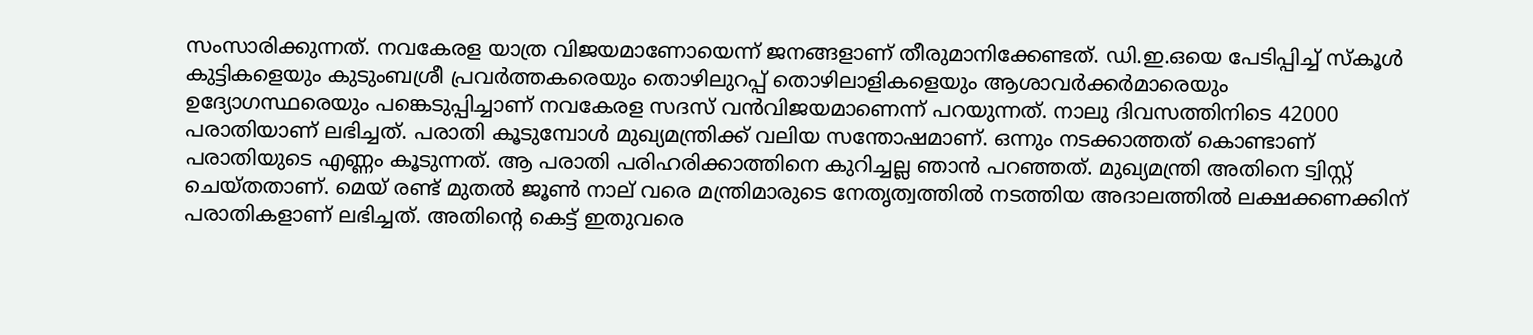സംസാരിക്കുന്നത്. നവകേരള യാത്ര വിജയമാണോയെന്ന് ജനങ്ങളാണ് തീരുമാനിക്കേണ്ടത്. ഡി.ഇ.ഒയെ പേടിപ്പിച്ച് സ്‌കൂള്‍ കുട്ടികളെയും കുടുംബശ്രീ പ്രവര്‍ത്തകരെയും തൊഴിലുറപ്പ് തൊഴിലാളികളെയും ആശാവര്‍ക്കര്‍മാരെയും ഉദ്യോഗസ്ഥരെയും പങ്കെടുപ്പിച്ചാണ് നവകേരള സദസ് വന്‍വിജയമാണെന്ന് പറയുന്നത്. നാലു ദിവസത്തിനിടെ 42000 പരാതിയാണ് ലഭിച്ചത്. പരാതി കൂടുമ്പോള്‍ മുഖ്യമന്ത്രിക്ക് വലിയ സന്തോഷമാണ്. ഒന്നും നടക്കാത്തത് കൊണ്ടാണ് പരാതിയുടെ എണ്ണം കൂടുന്നത്. ആ പരാതി പരിഹരിക്കാത്തിനെ കുറിച്ചല്ല ഞാന്‍ പറഞ്ഞത്. മുഖ്യമന്ത്രി അതിനെ ട്വിസ്റ്റ് ചെയ്തതാണ്. മെയ് രണ്ട് മുതല്‍ ജൂണ്‍ നാല് വരെ മന്ത്രിമാരുടെ നേതൃത്വത്തില്‍ നടത്തിയ അദാലത്തില്‍ ലക്ഷക്കണക്കിന് പരാതികളാണ് ലഭിച്ചത്. അതിന്റെ കെട്ട് ഇതുവരെ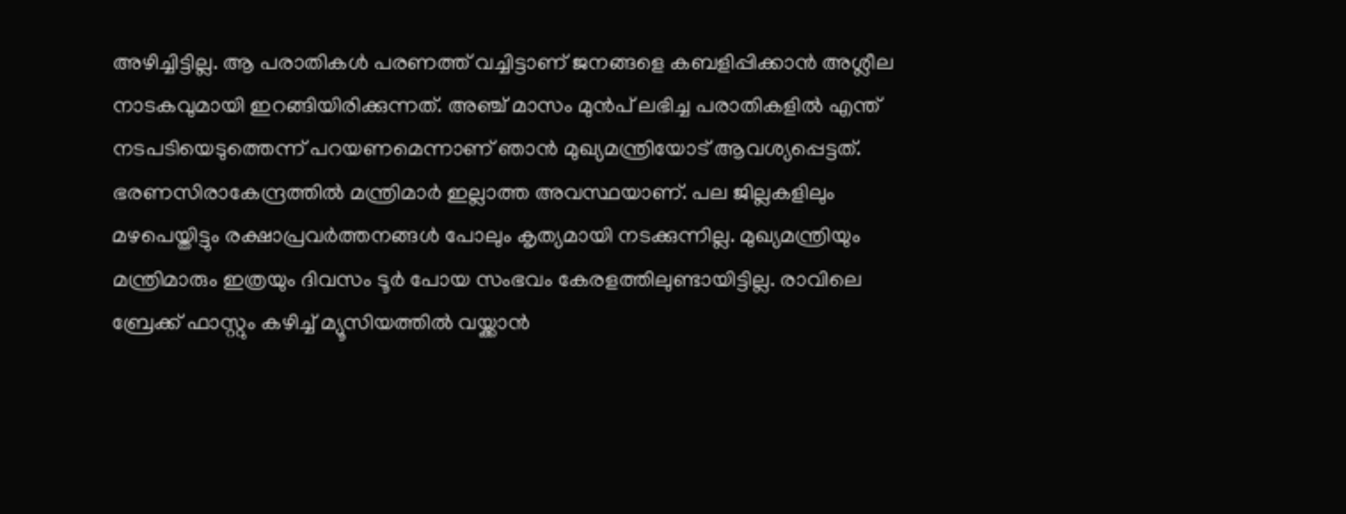അഴിച്ചിട്ടില്ല. ആ പരാതികള്‍ പരണത്ത് വച്ചിട്ടാണ് ജനങ്ങളെ കബളിപ്പിക്കാന്‍ അശ്ലീല നാടകവുമായി ഇറങ്ങിയിരിക്കുന്നത്. അഞ്ച് മാസം മുന്‍പ് ലഭിച്ച പരാതികളില്‍ എന്ത് നടപടിയെടുത്തെന്ന് പറയണമെന്നാണ് ഞാന്‍ മുഖ്യമന്ത്രിയോട് ആവശ്യപ്പെട്ടത്. ഭരണസിരാകേന്ദ്രത്തില്‍ മന്ത്രിമാര്‍ ഇല്ലാത്ത അവസ്ഥയാണ്. പല ജില്ലകളിലും മഴപെയ്തിട്ടും രക്ഷാപ്രവര്‍ത്തനങ്ങള്‍ പോലും കൃത്യമായി നടക്കുന്നില്ല. മുഖ്യമന്ത്രിയും മന്ത്രിമാരും ഇത്രയും ദിവസം ടൂര്‍ പോയ സംഭവം കേരളത്തിലുണ്ടായിട്ടില്ല. രാവിലെ ബ്രേക്ക് ഫാസ്റ്റും കഴിച്ച് മ്യൂസിയത്തില്‍ വയ്ക്കാന്‍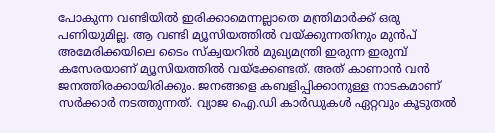പോകുന്ന വണ്ടിയില്‍ ഇരിക്കാമെന്നല്ലാതെ മന്ത്രിമാര്‍ക്ക് ഒരു പണിയുമില്ല. ആ വണ്ടി മ്യൂസിയത്തില്‍ വയ്ക്കുന്നതിനും മുന്‍പ് അമേരിക്കയിലെ ടൈം സ്‌ക്വയറില്‍ മുഖ്യമന്ത്രി ഇരുന്ന ഇരുമ്പ് കസേരയാണ് മ്യൂസിയത്തില്‍ വയ്‌ക്കേണ്ടത്. അത് കാണാന്‍ വന്‍ ജനത്തിരക്കായിരിക്കും. ജനങ്ങളെ കബളിപ്പിക്കാനുള്ള നാടകമാണ് സര്‍ക്കാര്‍ നടത്തുന്നത്. വ്യാജ ഐ.ഡി കാര്‍ഡുകള്‍ ഏറ്റവും കൂടുതല്‍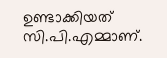ഉണ്ടാക്കിയത് സി.പി.എമ്മാണ്.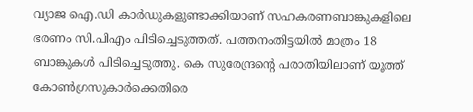വ്യാജ ഐ.ഡി കാര്‍ഡുകളുണ്ടാക്കിയാണ് സഹകരണബാങ്കുകളിലെ ഭരണം സി.പിഎം പിടിച്ചെടുത്തത്. പത്തനംതിട്ടയില്‍ മാത്രം 18 ബാങ്കുകള്‍ പിടിച്ചെടുത്തു. കെ സുരേന്ദ്രന്റെ പരാതിയിലാണ് യൂത്ത് കോണ്‍ഗ്രസുകാര്‍ക്കെതിരെ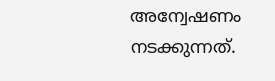അന്വേഷണം നടക്കുന്നത്.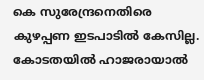കെ സുരേന്ദ്രനെതിരെ കുഴപ്പണ ഇടപാടില്‍ കേസില്ല. കോടതയില്‍ ഹാജരായാല്‍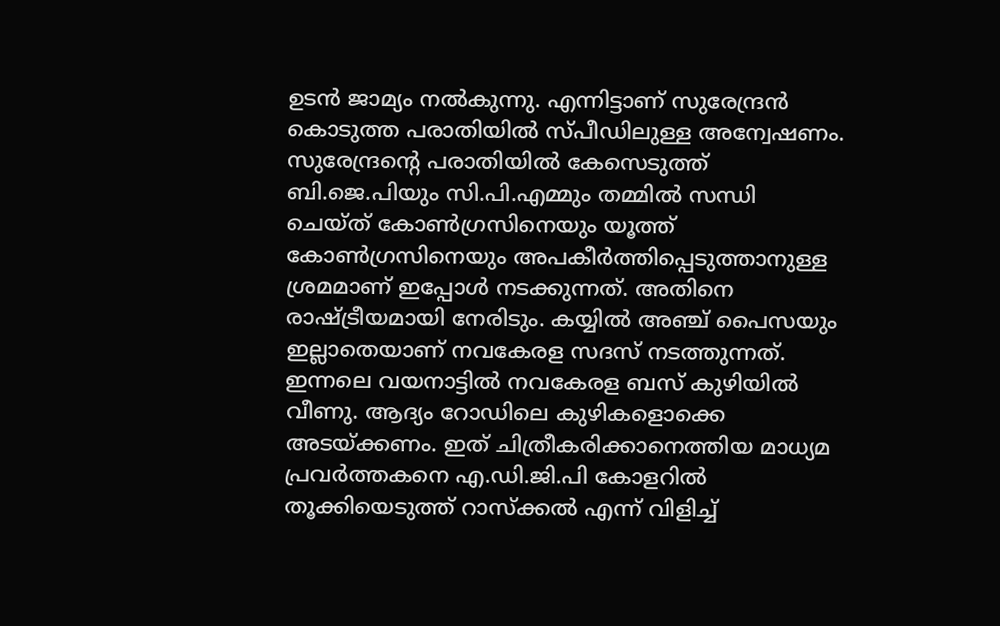ഉടന്‍ ജാമ്യം നല്‍കുന്നു. എന്നിട്ടാണ് സുരേന്ദ്രന്‍ കൊടുത്ത പരാതിയില്‍ സ്പീഡിലുള്ള അന്വേഷണം. സുരേന്ദ്രന്റെ പരാതിയില്‍ കേസെടുത്ത് ബി.ജെ.പിയും സി.പി.എമ്മും തമ്മില്‍ സന്ധി ചെയ്ത് കോണ്‍ഗ്രസിനെയും യൂത്ത് കോണ്‍ഗ്രസിനെയും അപകീര്‍ത്തിപ്പെടുത്താനുള്ള ശ്രമമാണ് ഇപ്പോള്‍ നടക്കുന്നത്. അതിനെ രാഷ്ട്രീയമായി നേരിടും. കയ്യില്‍ അഞ്ച് പൈസയും ഇല്ലാതെയാണ് നവകേരള സദസ് നടത്തുന്നത്. ഇന്നലെ വയനാട്ടില്‍ നവകേരള ബസ് കുഴിയില്‍ വീണു. ആദ്യം റോഡിലെ കുഴികളൊക്കെ അടയ്ക്കണം. ഇത് ചിത്രീകരിക്കാനെത്തിയ മാധ്യമ പ്രവര്‍ത്തകനെ എ.ഡി.ജി.പി കോളറില്‍ തൂക്കിയെടുത്ത് റാസ്‌ക്കല്‍ എന്ന് വിളിച്ച്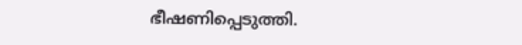ഭീഷണിപ്പെടുത്തി.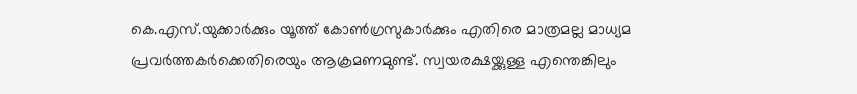കെ.എസ്.യുക്കാര്‍ക്കും യൂത്ത് കോണ്‍ഗ്രസുകാര്‍ക്കും എതിരെ മാത്രമല്ല മാധ്യമ പ്രവര്‍ത്തകര്‍ക്കെതിരെയും ആക്രമണമുണ്ട്. സ്വയരക്ഷയ്ക്കുള്ള എന്തെങ്കിലും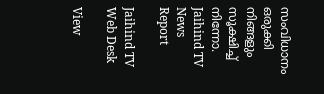സംവിധാനം ഒരുക്കി നിങ്ങളും സൂക്ഷിച്ച് നിന്നോ.
Jaihind TV News Report

Jaihind TV Web Desk

View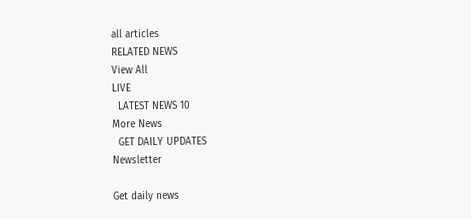all articles
RELATED NEWS
View All
LIVE
  LATEST NEWS 10
More News
  GET DAILY UPDATES
Newsletter

Get daily news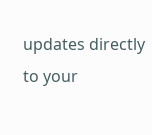updates directly to your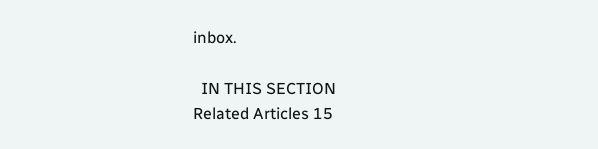inbox.

  IN THIS SECTION
Related Articles 15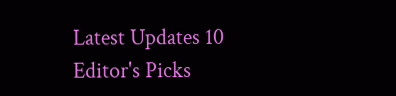Latest Updates 10
Editor's Picks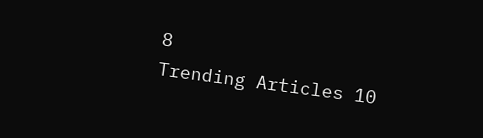8
Trending Articles 10